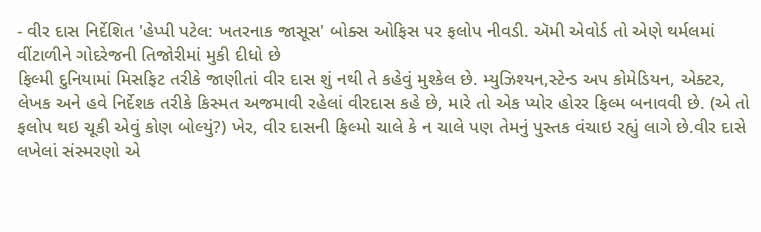- વીર દાસ નિર્દેશિત 'હેપ્પી પટેલ: ખતરનાક જાસૂસ' બોક્સ ઓફિસ પર ફલોપ નીવડી. ઍમી એવોર્ડ તો એણે થર્મલમાં વીંટાળીને ગોદરેજની તિજોરીમાં મુકી દીધો છે
ફિલ્મી દુનિયામાં મિસફિટ તરીકે જાણીતાં વીર દાસ શું નથી તે કહેવું મુશ્કેલ છે. મ્યુઝિશ્યન,સ્ટેન્ડ અપ કોમેડિયન, એક્ટર, લેખક અને હવે નિર્દેશક તરીકે કિસ્મત અજમાવી રહેલાં વીરદાસ કહે છે, મારે તો એક પ્યોર હોરર ફિલ્મ બનાવવી છે. (એ તો ફલોપ થઇ ચૂકી એવું કોણ બોલ્યું?) ખેર, વીર દાસની ફિલ્મો ચાલે કે ન ચાલે પણ તેમનું પુસ્તક વંચાઇ રહ્યું લાગે છે.વીર દાસે લખેલાં સંસ્મરણો એ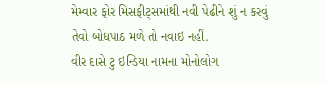મેમ્વાર ફોર મિસફીટ્સમાંથી નવી પેઢીને શું ન કરવું તેવો બોધપાઠ મળે તો નવાઇ નહીં.
વીર દાસે ટુ ઇન્ડિયા નામના મોનોલોગ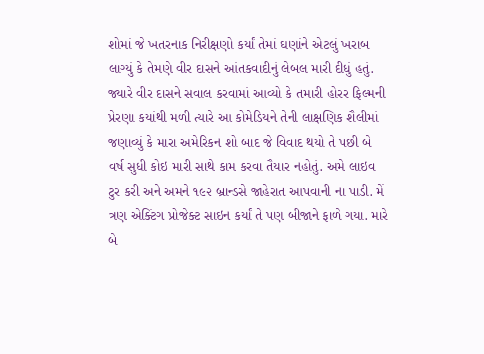શોમાં જે ખતરનાક નિરીક્ષણો કર્યાં તેમાં ઘણાંને એટલું ખરાબ લાગ્યું કે તેમણે વીર દાસને આંતકવાદીનું લેબલ મારી દીધું હતું. જ્યારે વીર દાસને સવાલ કરવામાં આવ્યો કે તમારી હોરર ફિલ્મની પ્રેરણા કયાંથી મળી ત્યારે આ કોમેડિયને તેની લાક્ષણિક શૈલીમાં જણાવ્યું કે મારા અમેરિકન શો બાદ જે વિવાદ થયો તે પછી બે વર્ષ સુધી કોઇ મારી સાથે કામ કરવા તૈયાર નહોતું. અમે લાઇવ ટુર કરી અને અમને ૧૯૨ બ્રાન્ડસે જાહેરાત આપવાની ના પાડી. મેં ત્રણ એક્ટિંગ પ્રોજેક્ટ સાઇન કર્યાં તે પણ બીજાને ફાળે ગયા. મારે બે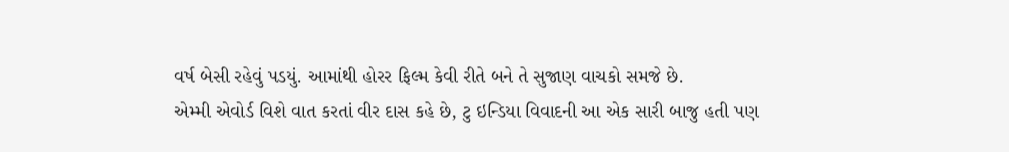વર્ષ બેસી રહેવું પડયું. આમાંથી હોરર ફિલ્મ કેવી રીતે બને તે સુજાણ વાચકો સમજે છે.
એમ્મી એવોર્ડ વિશે વાત કરતાં વીર દાસ કહે છે, ટુ ઇન્ડિયા વિવાદની આ એક સારી બાજુ હતી પણ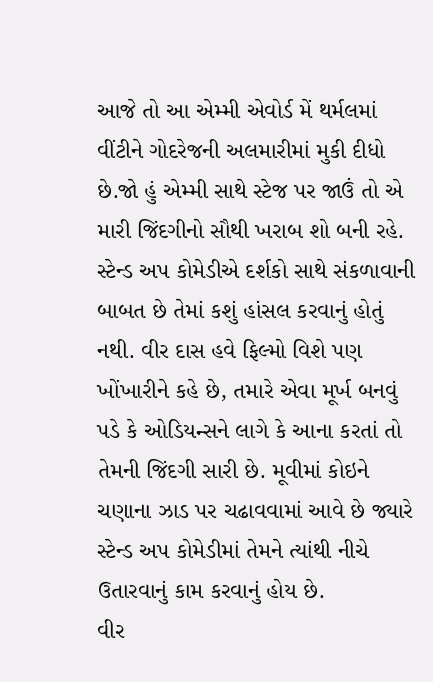આજે તો આ એમ્મી એવોર્ડ મેં થર્મલમાં વીંટીને ગોદરેજની અલમારીમાં મુકી દીધો છે.જો હું એમ્મી સાથે સ્ટેજ પર જાઉં તો એ મારી જિંદગીનો સૌથી ખરાબ શો બની રહે. સ્ટેન્ડ અપ કોમેડીએ દર્શકો સાથે સંકળાવાની બાબત છે તેમાં કશું હાંસલ કરવાનું હોતું નથી. વીર દાસ હવે ફિલ્મો વિશે પણ ખોંખારીને કહે છે, તમારે એવા મૂર્ખ બનવું પડે કે ઓડિયન્સને લાગે કે આના કરતાં તો તેમની જિંદગી સારી છે. મૂવીમાં કોઇને ચણાના ઝાડ પર ચઢાવવામાં આવે છે જ્યારે સ્ટેન્ડ અપ કોમેડીમાં તેમને ત્યાંથી નીચે ઉતારવાનું કામ કરવાનું હોય છે.
વીર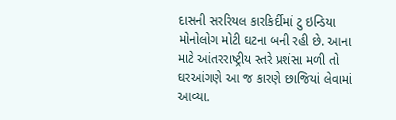દાસની સરરિયલ કારકિર્દીમાં ટુ ઇન્ડિયા મોનોલોગ મોટી ઘટના બની રહી છે. આના માટે આંતરરાષ્ટ્રીય સ્તરે પ્રશંસા મળી તો ઘરઆંગણે આ જ કારણે છાજિયાં લેવામાં આવ્યા.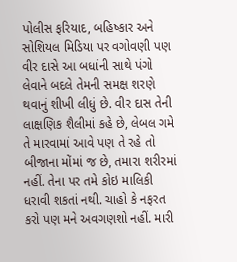પોલીસ ફરિયાદ, બહિષ્કાર અને સોશિયલ મિડિયા પર વગોવણી પણ વીર દાસે આ બધાંની સાથે પંગો લેવાને બદલે તેમની સમક્ષ શરણે થવાનું શીખી લીધું છે. વીર દાસ તેની લાક્ષણિક શૈલીમાં કહે છે, લેબલ ગમે તે મારવામાં આવે પણ તે રહે તો બીજાના મોંમાં જ છે, તમારા શરીરમાં નહીં. તેના પર તમે કોઇ માલિકી ધરાવી શકતાં નથી. ચાહો કે નફરત કરો પણ મને અવગણશો નહીં. મારી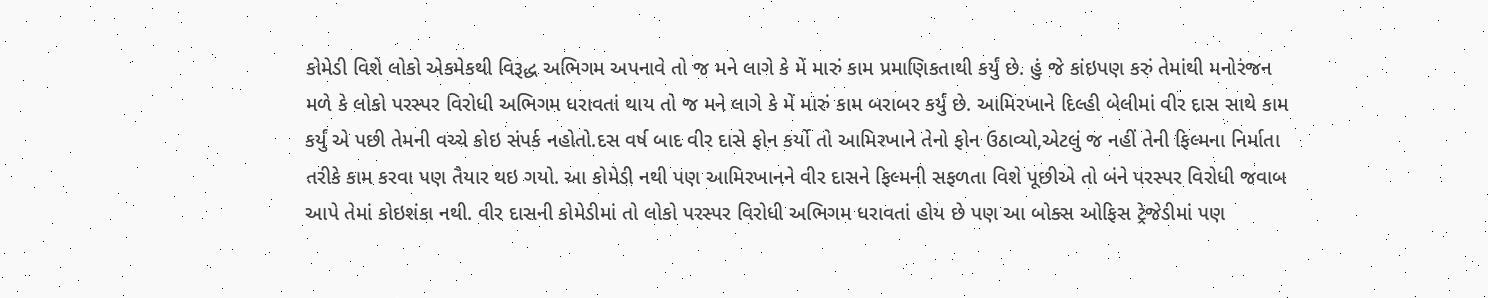કોમેડી વિશે લોકો એકમેકથી વિરૂદ્ધ અભિગમ અપનાવે તો જ મને લાગે કે મેં મારું કામ પ્રમાણિકતાથી કર્યું છે. હું જે કાંઇપણ કરું તેમાંથી મનોરંજન મળે કે લોકો પરસ્પર વિરોધી અભિગમ ધરાવતાં થાય તો જ મને લાગે કે મેં મારું કામ બરાબર કર્યું છે. આમિરખાને દિલ્હી બેલીમાં વીર દાસ સાથે કામ કર્યું એ પછી તેમની વચ્ચે કોઇ સંપર્ક નહોતો.દસ વર્ષ બાદ વીર દાસે ફોન કર્યો તો આમિરખાને તેનો ફોન ઉઠાવ્યો,એટલું જ નહીં તેની ફિલ્મના નિર્માતા તરીકે કામ કરવા પણ તૈયાર થઇ ગયો. આ કોમેડી નથી પણ આમિરખાનને વીર દાસને ફિલ્મની સફળતા વિશે પૂછીએ તો બંને પરસ્પર વિરોધી જવાબ આપે તેમાં કોઇશંકા નથી. વીર દાસની કોમેડીમાં તો લોકો પરસ્પર વિરોધી અભિગમ ધરાવતાં હોય છે પણ આ બોક્સ ઓફિસ ટ્રેજેડીમાં પણ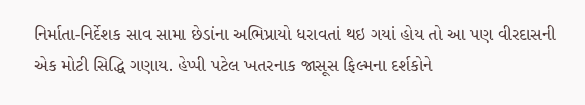નિર્માતા-નિર્દેશક સાવ સામા છેડાંના અભિપ્રાયો ધરાવતાં થઇ ગયાં હોય તો આ પણ વીરદાસની એક મોટી સિદ્ધિ ગણાય. હેપ્પી પટેલ ખતરનાક જાસૂસ ફિલ્મના દર્શકોને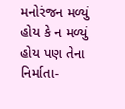મનોરંજન મળ્યું હોય કે ન મળ્યું હોય પણ તેના નિર્માતા-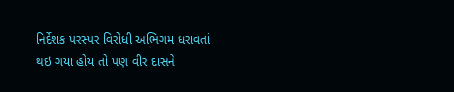નિર્દેશક પરસ્પર વિરોધી અભિગમ ધરાવતાં થઇ ગયા હોય તો પણ વીર દાસને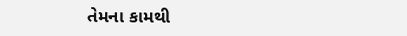તેમના કામથી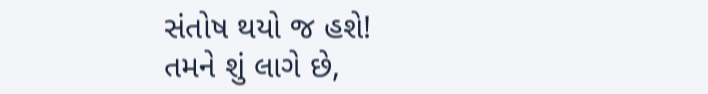સંતોષ થયો જ હશે!
તમને શું લાગે છે,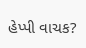હેપ્પી વાચક?